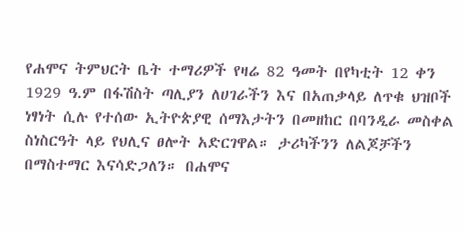የሐሞና ትምህርት ቤት ተማሪዎች የዛሬ 82 ዓመት በየካቲት 12 ቀን 1929 ዓ.ም በፋሽስት ጣሊያን ለሀገራችን እና በአጠቃላይ ለጥቁ ህዝቦች ነፃነት ሲሉ የተሰው ኢትዮጵያዊ ሰማእታትን በመዘከር በባንዲራ መስቀል ስነስርዓት ላይ የህሊና ፀሎት አድርገዋል። ታሪካችንን ለልጆቻችን በማስተማር እናሳድጋለን። በሐሞና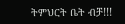ትምህርት ቤት ብቻ!!!